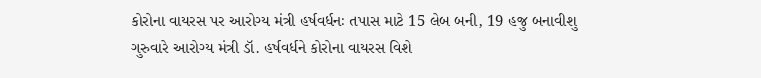કોરોના વાયરસ પર આરોગ્ય મંત્રી હર્ષવર્ધનઃ તપાસ માટે 15 લેબ બની, 19 હજુ બનાવીશુ
ગુરુવારે આરોગ્ય મંત્રી ડૉ. હર્ષવર્ધને કોરોના વાયરસ વિશે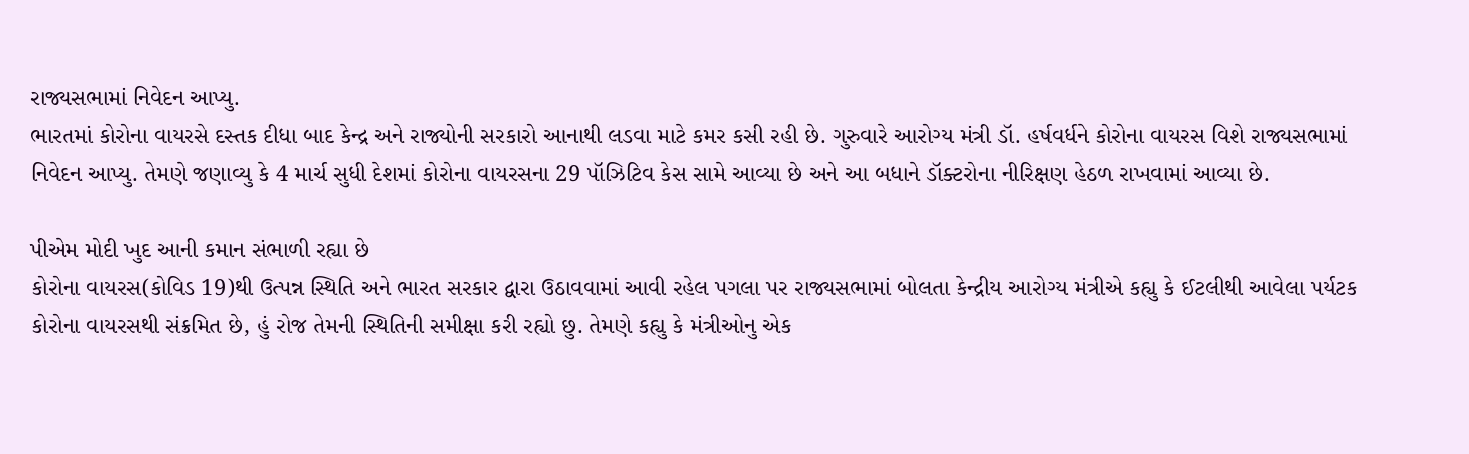રાજ્યસભામાં નિવેદન આપ્યુ.
ભારતમાં કોરોના વાયરસે દસ્તક દીધા બાદ કેન્દ્ર અને રાજ્યોની સરકારો આનાથી લડવા માટે કમર કસી રહી છે. ગુરુવારે આરોગ્ય મંત્રી ડૉ. હર્ષવર્ધને કોરોના વાયરસ વિશે રાજ્યસભામાં નિવેદન આપ્યુ. તેમણે જણાવ્યુ કે 4 માર્ચ સુધી દેશમાં કોરોના વાયરસના 29 પૉઝિટિવ કેસ સામે આવ્યા છે અને આ બધાને ડૉક્ટરોના નીરિક્ષણ હેઠળ રાખવામાં આવ્યા છે.

પીએમ મોદી ખુદ આની કમાન સંભાળી રહ્યા છે
કોરોના વાયરસ(કોવિડ 19)થી ઉત્પન્ન સ્થિતિ અને ભારત સરકાર દ્વારા ઉઠાવવામાં આવી રહેલ પગલા પર રાજ્યસભામાં બોલતા કેન્દ્રીય આરોગ્ય મંત્રીએ કહ્યુ કે ઈટલીથી આવેલા પર્યટક કોરોના વાયરસથી સંક્રમિત છે, હું રોજ તેમની સ્થિતિની સમીક્ષા કરી રહ્યો છુ. તેમણે કહ્યુ કે મંત્રીઓનુ એક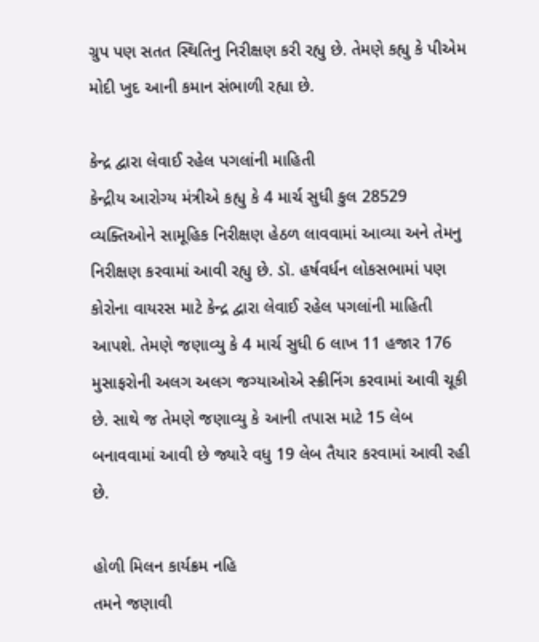ગ્રુપ પણ સતત સ્થિતિનુ નિરીક્ષણ કરી રહ્યુ છે. તેમણે કહ્યુ કે પીએમ મોદી ખુદ આની કમાન સંભાળી રહ્યા છે.

કેન્દ્ર દ્વારા લેવાઈ રહેલ પગલાંની માહિતી
કેન્દ્રીય આરોગ્ય મંત્રીએ કહ્યુ કે 4 માર્ચ સુધી કુલ 28529 વ્યક્તિઓને સામૂહિક નિરીક્ષણ હેઠળ લાવવામાં આવ્યા અને તેમનુ નિરીક્ષણ કરવામાં આવી રહ્યુ છે. ડૉ. હર્ષવર્ધન લોકસભામાં પણ કોરોના વાયરસ માટે કેન્દ્ર દ્વારા લેવાઈ રહેલ પગલાંની માહિતી આપશે. તેમણે જણાવ્યુ કે 4 માર્ચ સુધી 6 લાખ 11 હજાર 176 મુસાફરોની અલગ અલગ જગ્યાઓએ સ્ક્રીનિંગ કરવામાં આવી ચૂકી છે. સાથે જ તેમણે જણાવ્યુ કે આની તપાસ માટે 15 લેબ બનાવવામાં આવી છે જ્યારે વધુ 19 લેબ તૈયાર કરવામાં આવી રહી છે.

હોળી મિલન કાર્યક્રમ નહિ
તમને જણાવી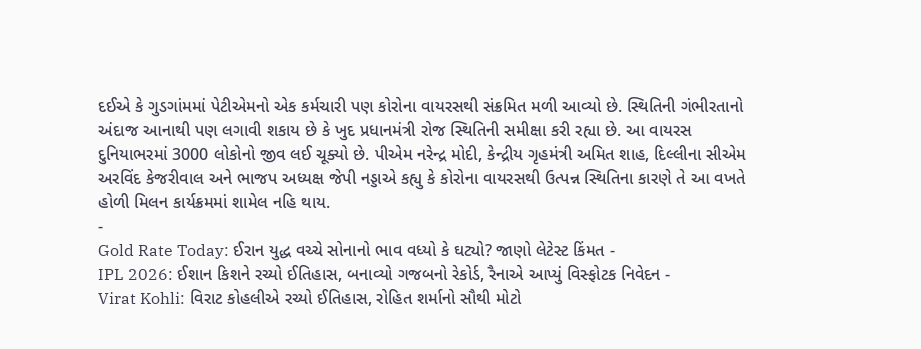દઈએ કે ગુડગાંમમાં પેટીએમનો એક કર્મચારી પણ કોરોના વાયરસથી સંક્રમિત મળી આવ્યો છે. સ્થિતિની ગંભીરતાનો અંદાજ આનાથી પણ લગાવી શકાય છે કે ખુદ પ્રધાનમંત્રી રોજ સ્થિતિની સમીક્ષા કરી રહ્યા છે. આ વાયરસ દુનિયાભરમાં 3000 લોકોનો જીવ લઈ ચૂક્યો છે. પીએમ નરેન્દ્ર મોદી, કેન્દ્રીય ગૃહમંત્રી અમિત શાહ, દિલ્લીના સીએમ અરવિંદ કેજરીવાલ અને ભાજપ અધ્યક્ષ જેપી નડ્ડાએ કહ્યુ કે કોરોના વાયરસથી ઉત્પન્ન સ્થિતિના કારણે તે આ વખતે હોળી મિલન કાર્યક્રમમાં શામેલ નહિ થાય.
-
Gold Rate Today: ઈરાન યુદ્ધ વચ્ચે સોનાનો ભાવ વધ્યો કે ઘટ્યો? જાણો લેટેસ્ટ કિંમત -
IPL 2026: ઈશાન કિશને રચ્યો ઈતિહાસ, બનાવ્યો ગજબનો રેકોર્ડ, રૈનાએ આપ્યું વિસ્ફોટક નિવેદન -
Virat Kohli: વિરાટ કોહલીએ રચ્યો ઈતિહાસ, રોહિત શર્માનો સૌથી મોટો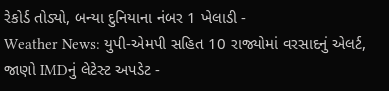રેકોર્ડ તોડ્યો, બન્યા દુનિયાના નંબર 1 ખેલાડી -
Weather News: યુપી-એમપી સહિત 10 રાજ્યોમાં વરસાદનું એલર્ટ, જાણો IMDનું લેટેસ્ટ અપડેટ -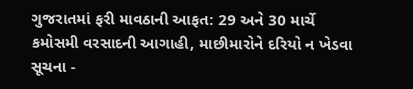ગુજરાતમાં ફરી માવઠાની આફત: 29 અને 30 માર્ચે કમોસમી વરસાદની આગાહી, માછીમારોને દરિયો ન ખેડવા સૂચના -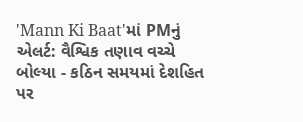'Mann Ki Baat'માં PMનું એલર્ટ: વૈશ્વિક તણાવ વચ્ચે બોલ્યા - કઠિન સમયમાં દેશહિત પર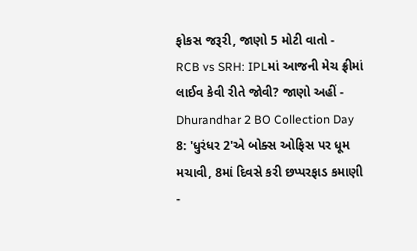ફોકસ જરૂરી, જાણો 5 મોટી વાતો -
RCB vs SRH: IPLમાં આજની મેચ ફ્રીમાં લાઈવ કેવી રીતે જોવી? જાણો અહીં -
Dhurandhar 2 BO Collection Day 8: 'ધુરંધર 2'એ બોક્સ ઓફિસ પર ધૂમ મચાવી, 8માં દિવસે કરી છપ્પરફાડ કમાણી -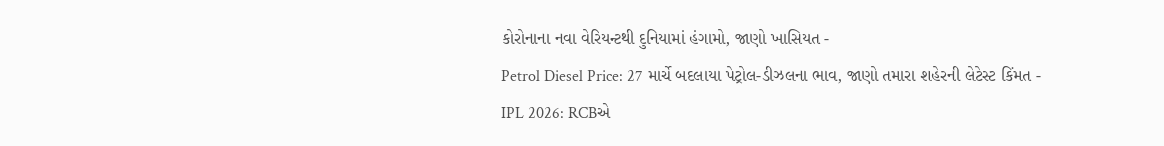કોરોનાના નવા વેરિયન્ટથી દુનિયામાં હંગામો, જાણો ખાસિયત -
Petrol Diesel Price: 27 માર્ચે બદલાયા પેટ્રોલ-ડીઝલના ભાવ, જાણો તમારા શહેરની લેટેસ્ટ કિંમત -
IPL 2026: RCBએ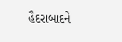હૈદરાબાદને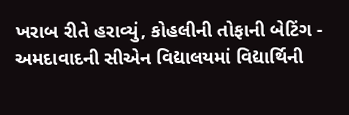ખરાબ રીતે હરાવ્યું, કોહલીની તોફાની બેટિંગ -
અમદાવાદની સીએન વિદ્યાલયમાં વિદ્યાર્થિની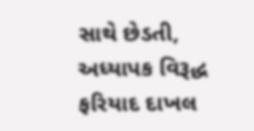સાથે છેડતી, અધ્યાપક વિરૂદ્ધ ફરિયાદ દાખલ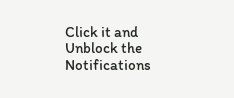Click it and Unblock the Notifications